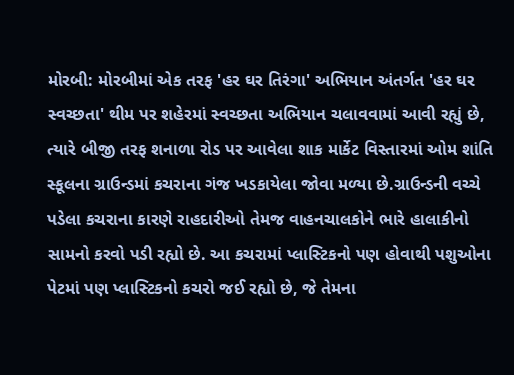મોરબી: મોરબીમાં એક તરફ 'હર ઘર તિરંગા' અભિયાન અંતર્ગત 'હર ઘર સ્વચ્છતા' થીમ પર શહેરમાં સ્વચ્છતા અભિયાન ચલાવવામાં આવી રહ્યું છે, ત્યારે બીજી તરફ શનાળા રોડ પર આવેલા શાક માર્કેટ વિસ્તારમાં ઓમ શાંતિ સ્કૂલના ગ્રાઉન્ડમાં કચરાના ગંજ ખડકાયેલા જોવા મળ્યા છે.ગ્રાઉન્ડની વચ્ચે પડેલા કચરાના કારણે રાહદારીઓ તેમજ વાહનચાલકોને ભારે હાલાકીનો સામનો કરવો પડી રહ્યો છે. આ કચરામાં પ્લાસ્ટિકનો પણ હોવાથી પશુઓના પેટમાં પણ પ્લાસ્ટિકનો કચરો જઈ રહ્યો છે, જે તેમના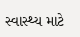સ્વાસ્થ્ય માટે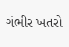ગંભીર ખતરો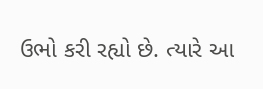ઉભો કરી રહ્યો છે. ત્યારે આ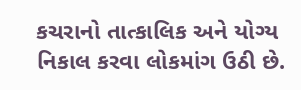કચરાનો તાત્કાલિક અને યોગ્ય નિકાલ કરવા લોકમાંગ ઉઠી છે.